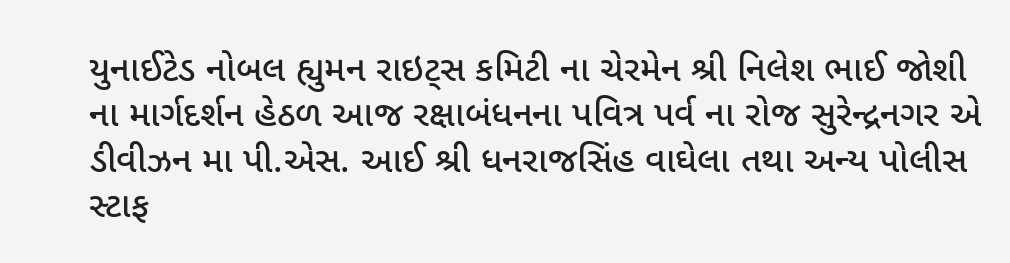યુનાઈટેડ નોબલ હ્યુમન રાઇટ્સ કમિટી ના ચેરમેન શ્રી નિલેશ ભાઈ જોશી ના માર્ગદર્શન હેઠળ આજ રક્ષાબંધનના પવિત્ર પર્વ ના રોજ સુરેન્દ્રનગર એ ડીવીઝન મા પી.એસ. આઈ શ્રી ધનરાજસિંહ વાઘેલા તથા અન્ય પોલીસ સ્ટાફ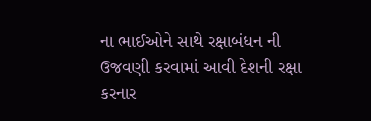ના ભાઈઓને સાથે રક્ષાબંધન ની ઉજવણી કરવામાં આવી દેશની રક્ષા કરનાર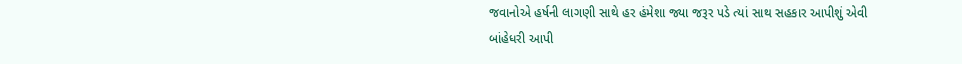જવાનોએ હર્ષની લાગણી સાથે હર હંમેશા જ્યા જરૂર પડે ત્યાં સાથ સહકાર આપીશું એવી બાંહેધરી આપી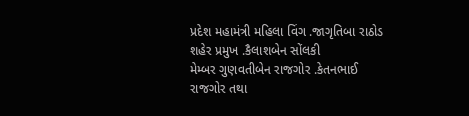પ્રદેશ મહામંત્રી મહિલા વિંગ .જાગૃતિબા રાઠોડ
શહેર પ્રમુખ .કૈલાશબેન સોંલકી
મેમ્બર ગુણવતીબેન રાજગોર .કેતનભાઈ રાજગોર તથા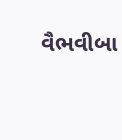વૈભવીબા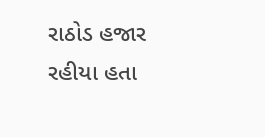રાઠોડ હજાર રહીયા હતા